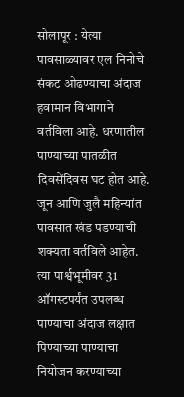सोलापूर : येत्या पावसाळ्यावर एल निनोचे संकट ओढण्याचा अंदाज हवामान विभागाने वर्तविला आहे. धरणातील पाण्याच्या पातळीत दिवसेंदिवस घट होत आहे. जून आणि जुलै महिन्यांत पावसात खंड पडण्याची शक्यता वर्तविले आहेत. त्या पार्श्वभूमीवर 31 ऑगस्टपर्यंत उपलब्ध पाण्याचा अंदाज लक्षात पिण्याच्या पाण्याचा नियोजन करण्याच्या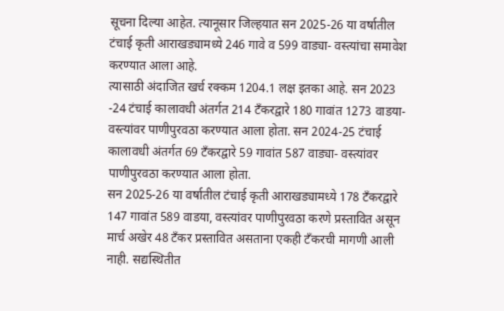सूचना दिल्या आहेत. त्यानूसार जिल्हयात सन 2025-26 या वर्षातील टंचाई कृती आराखड्यामध्ये 246 गावे व 599 वाड्या- वस्त्यांचा समावेश करण्यात आला आहे.
त्यासाठी अंदाजित खर्च रक्कम 1204.1 लक्ष इतका आहे. सन 2023 -24 टंचाई कालावधी अंतर्गत 214 टँकरद्वारे 180 गावांत 1273 वाडया- वस्त्यांवर पाणीपुरवठा करण्यात आला होता. सन 2024-25 टंचाई कालावधी अंतर्गत 69 टँकरद्वारे 59 गावांत 587 वाड्या- वस्त्यांवर पाणीपुरवठा करण्यात आला होता.
सन 2025-26 या वर्षातील टंचाई कृती आराखड्यामध्ये 178 टँकरद्वारे 147 गावांत 589 वाडया, वस्त्यांवर पाणीपुरवठा करणे प्रस्तावित असून मार्च अखेर 48 टँकर प्रस्तावित असताना एकही टँकरची मागणी आली नाही. सद्यस्थितीत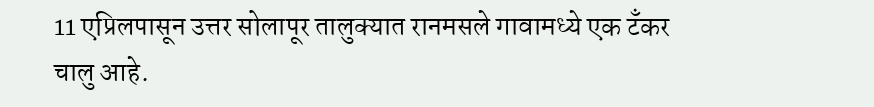11 एप्रिलपासून उत्तर सोलापूर तालुक्यात रानमसले गावामध्ये एक टँकर चालु आहे.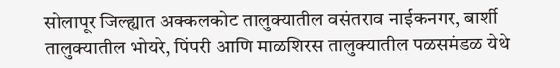सोलापूर जिल्ह्यात अक्कलकोट तालुक्यातील वसंतराव नाईकनगर, बार्शी तालुक्यातील भोयरे, पिंपरी आणि माळशिरस तालुक्यातील पळसमंडळ येथे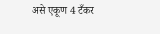असे एकूण 4 टँकर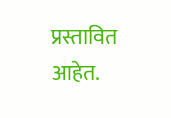प्रस्तावित आहेत.